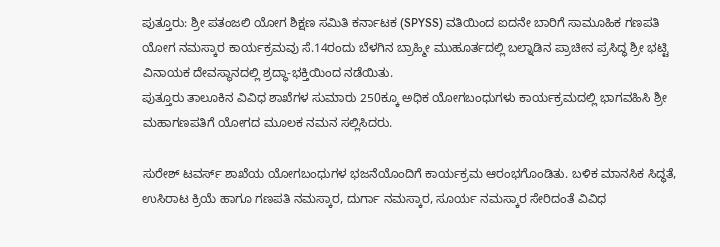ಪುತ್ತೂರು: ಶ್ರೀ ಪತಂಜಲಿ ಯೋಗ ಶಿಕ್ಷಣ ಸಮಿತಿ ಕರ್ನಾಟಕ (SPYSS) ವತಿಯಿಂದ ಐದನೇ ಬಾರಿಗೆ ಸಾಮೂಹಿಕ ಗಣಪತಿ ಯೋಗ ನಮಸ್ಕಾರ ಕಾರ್ಯಕ್ರಮವು ಸೆ.14ರಂದು ಬೆಳಗಿನ ಬ್ರಾಹ್ಮೀ ಮುಹೂರ್ತದಲ್ಲಿ ಬಲ್ನಾಡಿನ ಪ್ರಾಚೀನ ಪ್ರಸಿದ್ಧ ಶ್ರೀ ಭಟ್ಟಿ ವಿನಾಯಕ ದೇವಸ್ಥಾನದಲ್ಲಿ ಶ್ರದ್ಧಾ-ಭಕ್ತಿಯಿಂದ ನಡೆಯಿತು.
ಪುತ್ತೂರು ತಾಲೂಕಿನ ವಿವಿಧ ಶಾಖೆಗಳ ಸುಮಾರು 250ಕ್ಕೂ ಅಧಿಕ ಯೋಗಬಂಧುಗಳು ಕಾರ್ಯಕ್ರಮದಲ್ಲಿ ಭಾಗವಹಿಸಿ ಶ್ರೀ ಮಹಾಗಣಪತಿಗೆ ಯೋಗದ ಮೂಲಕ ನಮನ ಸಲ್ಲಿಸಿದರು.

ಸುರೇಶ್ ಟವರ್ಸ್ ಶಾಖೆಯ ಯೋಗಬಂಧುಗಳ ಭಜನೆಯೊಂದಿಗೆ ಕಾರ್ಯಕ್ರಮ ಆರಂಭಗೊಂಡಿತು. ಬಳಿಕ ಮಾನಸಿಕ ಸಿದ್ಧತೆ, ಉಸಿರಾಟ ಕ್ರಿಯೆ ಹಾಗೂ ಗಣಪತಿ ನಮಸ್ಕಾರ, ದುರ್ಗಾ ನಮಸ್ಕಾರ, ಸೂರ್ಯ ನಮಸ್ಕಾರ ಸೇರಿದಂತೆ ವಿವಿಧ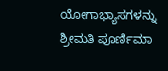ಯೋಗಾಭ್ಯಾಸಗಳನ್ನು ಶ್ರೀಮತಿ ಪೂರ್ಣಿಮಾ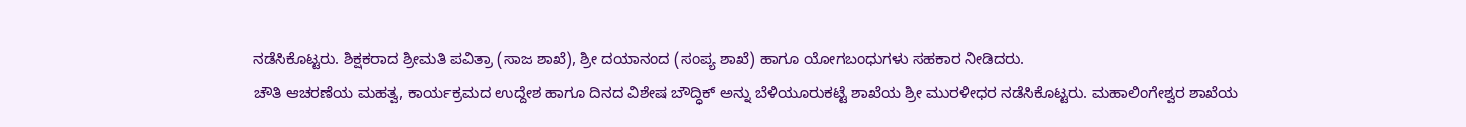ನಡೆಸಿಕೊಟ್ಟರು. ಶಿಕ್ಷಕರಾದ ಶ್ರೀಮತಿ ಪವಿತ್ರಾ (ಸಾಜ ಶಾಖೆ), ಶ್ರೀ ದಯಾನಂದ (ಸಂಪ್ಯ ಶಾಖೆ) ಹಾಗೂ ಯೋಗಬಂಧುಗಳು ಸಹಕಾರ ನೀಡಿದರು.
ಚೌತಿ ಆಚರಣೆಯ ಮಹತ್ವ, ಕಾರ್ಯಕ್ರಮದ ಉದ್ದೇಶ ಹಾಗೂ ದಿನದ ವಿಶೇಷ ಬೌದ್ಧಿಕ್ ಅನ್ನು ಬೆಳಿಯೂರುಕಟ್ಟೆ ಶಾಖೆಯ ಶ್ರೀ ಮುರಳೀಧರ ನಡೆಸಿಕೊಟ್ಟರು. ಮಹಾಲಿಂಗೇಶ್ವರ ಶಾಖೆಯ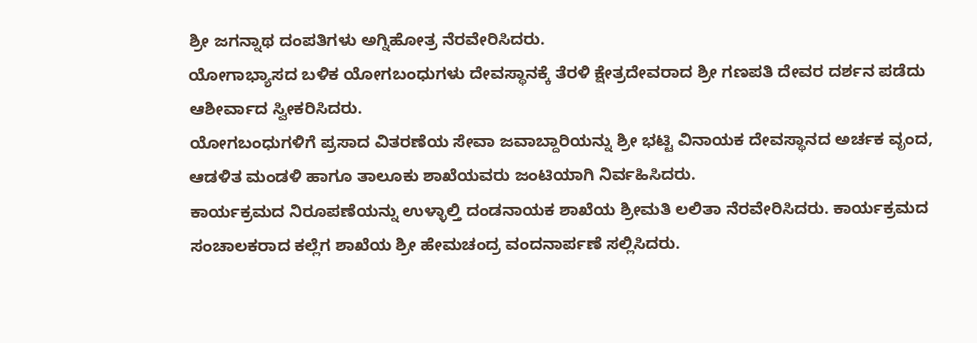ಶ್ರೀ ಜಗನ್ನಾಥ ದಂಪತಿಗಳು ಅಗ್ನಿಹೋತ್ರ ನೆರವೇರಿಸಿದರು.
ಯೋಗಾಭ್ಯಾಸದ ಬಳಿಕ ಯೋಗಬಂಧುಗಳು ದೇವಸ್ಥಾನಕ್ಕೆ ತೆರಳಿ ಕ್ಷೇತ್ರದೇವರಾದ ಶ್ರೀ ಗಣಪತಿ ದೇವರ ದರ್ಶನ ಪಡೆದು ಆಶೀರ್ವಾದ ಸ್ವೀಕರಿಸಿದರು.
ಯೋಗಬಂಧುಗಳಿಗೆ ಪ್ರಸಾದ ವಿತರಣೆಯ ಸೇವಾ ಜವಾಬ್ದಾರಿಯನ್ನು ಶ್ರೀ ಭಟ್ಟಿ ವಿನಾಯಕ ದೇವಸ್ಥಾನದ ಅರ್ಚಕ ವೃಂದ, ಆಡಳಿತ ಮಂಡಳಿ ಹಾಗೂ ತಾಲೂಕು ಶಾಖೆಯವರು ಜಂಟಿಯಾಗಿ ನಿರ್ವಹಿಸಿದರು.
ಕಾರ್ಯಕ್ರಮದ ನಿರೂಪಣೆಯನ್ನು ಉಳ್ಳಾಲ್ತಿ ದಂಡನಾಯಕ ಶಾಖೆಯ ಶ್ರೀಮತಿ ಲಲಿತಾ ನೆರವೇರಿಸಿದರು. ಕಾರ್ಯಕ್ರಮದ ಸಂಚಾಲಕರಾದ ಕಲ್ಲೆಗ ಶಾಖೆಯ ಶ್ರೀ ಹೇಮಚಂದ್ರ ವಂದನಾರ್ಪಣೆ ಸಲ್ಲಿಸಿದರು.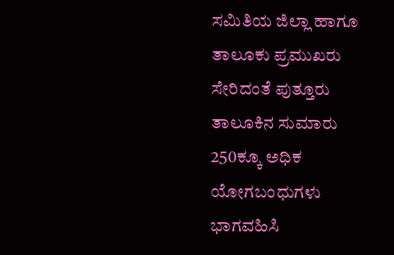ಸಮಿತಿಯ ಜಿಲ್ಲಾ ಹಾಗೂ ತಾಲೂಕು ಪ್ರಮುಖರು ಸೇರಿದಂತೆ ಪುತ್ತೂರು ತಾಲೂಕಿನ ಸುಮಾರು 250ಕ್ಕೂ ಅಧಿಕ ಯೋಗಬಂಧುಗಳು ಭಾಗವಹಿಸಿ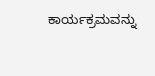ಕಾರ್ಯಕ್ರಮವನ್ನು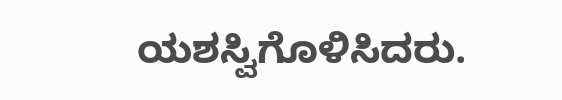ಯಶಸ್ವಿಗೊಳಿಸಿದರು.